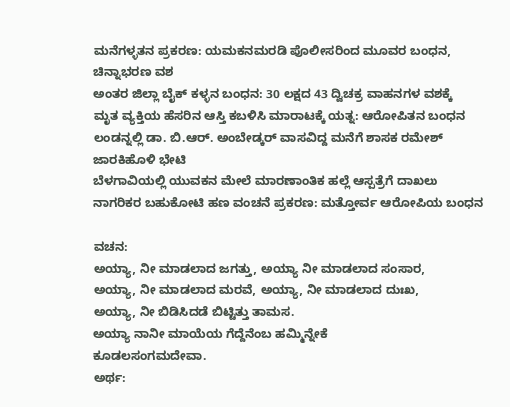ಮನೆಗಳ್ಳತನ ಪ್ರಕರಣ: ಯಮಕನಮರಡಿ ಪೊಲೀಸರಿಂದ ಮೂವರ ಬಂಧನ, ಚಿನ್ನಾಭರಣ ವಶ
ಅಂತರ ಜಿಲ್ಲಾ ಬೈಕ್ ಕಳ್ಳನ ಬಂಧನ: 30 ಲಕ್ಷದ 43 ದ್ವಿಚಕ್ರ ವಾಹನಗಳ ವಶಕ್ಕೆ
ಮೃತ ವ್ಯಕ್ತಿಯ ಹೆಸರಿನ ಆಸ್ತಿ ಕಬಳಿಸಿ ಮಾರಾಟಕ್ಕೆ ಯತ್ನ: ಆರೋಪಿತನ ಬಂಧನ
ಲಂಡನ್ನಲ್ಲಿ ಡಾ. ಬಿ.ಆರ್. ಅಂಬೇಡ್ಕರ್ ವಾಸವಿದ್ದ ಮನೆಗೆ ಶಾಸಕ ರಮೇಶ್ ಜಾರಕಿಹೊಳಿ ಭೇಟಿ
ಬೆಳಗಾವಿಯಲ್ಲಿ ಯುವಕನ ಮೇಲೆ ಮಾರಣಾಂತಿಕ ಹಲ್ಲೆ ಆಸ್ಪತ್ರೆಗೆ ದಾಖಲು
ನಾಗರಿಕರ ಬಹುಕೋಟಿ ಹಣ ವಂಚನೆ ಪ್ರಕರಣ: ಮತ್ತೋರ್ವ ಆರೋಪಿಯ ಬಂಧನ

ವಚನ:
ಅಯ್ಯಾ, ನೀ ಮಾಡಲಾದ ಜಗತ್ತು, ಅಯ್ಯಾ ನೀ ಮಾಡಲಾದ ಸಂಸಾರ,
ಅಯ್ಯಾ, ನೀ ಮಾಡಲಾದ ಮರವೆ, ಅಯ್ಯಾ, ನೀ ಮಾಡಲಾದ ದುಃಖ,
ಅಯ್ಯಾ, ನೀ ಬಿಡಿಸಿದಡೆ ಬಿಟ್ಟಿತ್ತು ತಾಮಸ.
ಅಯ್ಯಾ ನಾನೀ ಮಾಯೆಯ ಗೆದ್ದೆನೆಂಬ ಹಮ್ಮಿನ್ನೇಕೆ
ಕೂಡಲಸಂಗಮದೇವಾ.
ಅರ್ಥ: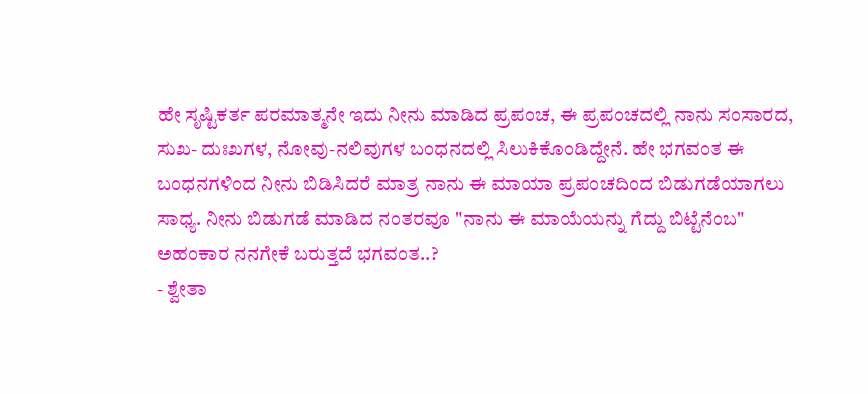ಹೇ ಸೃಷ್ಟಿಕರ್ತ ಪರಮಾತ್ಮನೇ ಇದು ನೀನು ಮಾಡಿದ ಪ್ರಪಂಚ, ಈ ಪ್ರಪಂಚದಲ್ಲಿ ನಾನು ಸಂಸಾರದ, ಸುಖ- ದುಃಖಗಳ, ನೋವು-ನಲಿವುಗಳ ಬಂಧನದಲ್ಲಿ ಸಿಲುಕಿಕೊಂಡಿದ್ದೇನೆ. ಹೇ ಭಗವಂತ ಈ ಬಂಧನಗಳಿಂದ ನೀನು ಬಿಡಿಸಿದರೆ ಮಾತ್ರ ನಾನು ಈ ಮಾಯಾ ಪ್ರಪಂಚದಿಂದ ಬಿಡುಗಡೆಯಾಗಲು ಸಾಧ್ಯ. ನೀನು ಬಿಡುಗಡೆ ಮಾಡಿದ ನಂತರವೂ "ನಾನು ಈ ಮಾಯೆಯನ್ನು ಗೆದ್ದು ಬಿಟ್ಟೆನೆಂಬ" ಅಹಂಕಾರ ನನಗೇಕೆ ಬರುತ್ತದೆ ಭಗವಂತ..?
- ಶ್ವೇತಾ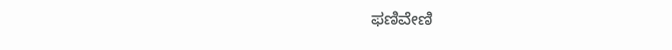ಫಣಿವೇಣಿ